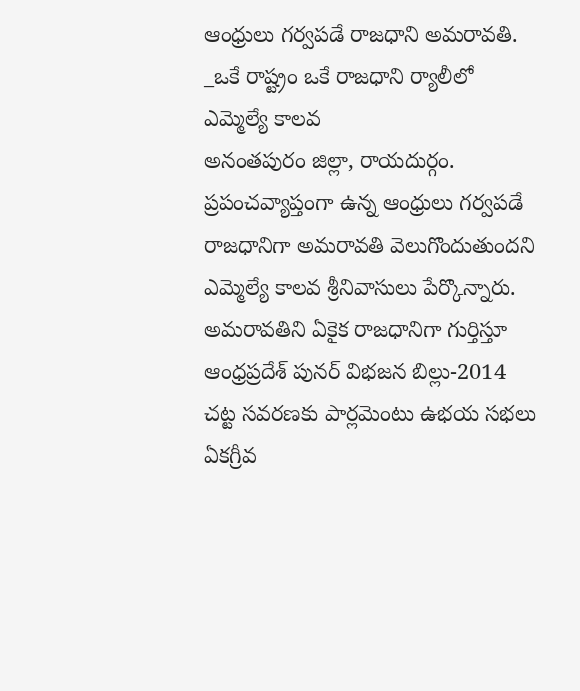ఆంధ్రులు గర్వపడే రాజధాని అమరావతి. _ఒకే రాష్ట్రం ఒకే రాజధాని ర్యాలీలో ఎమ్మెల్యే కాలవ
అనంతపురం జిల్లా, రాయదుర్గం. ప్రపంచవ్యాప్తంగా ఉన్న ఆంధ్రులు గర్వపడే రాజధానిగా అమరావతి వెలుగొందుతుందని ఎమ్మెల్యే కాలవ శ్రీనివాసులు పేర్కొన్నారు. అమరావతిని ఏకైక రాజధానిగా గుర్తిస్తూ ఆంధ్రప్రదేశ్ పునర్ విభజన బిల్లు-2014 చట్ట సవరణకు పార్లమెంటు ఉభయ సభలు ఏకగ్రీవ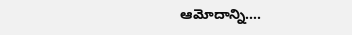ఆమోదాన్ని….